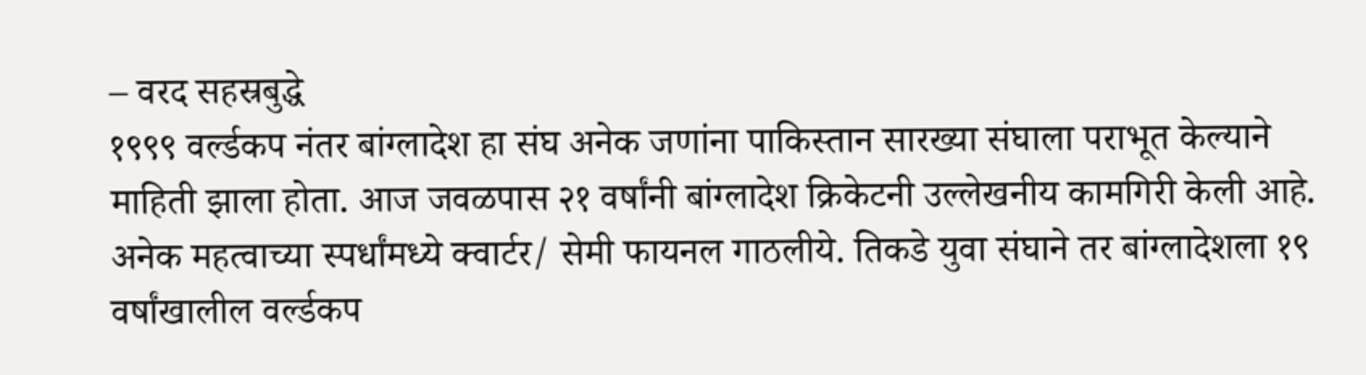– वरद सहस्रबुद्धे
१९९९ वर्ल्डकप नंतर बांग्लादेश हा संघ अनेक जणांना पाकिस्तान सारख्या संघाला पराभूत केल्याने माहिती झाला होता. आज जवळपास २१ वर्षांनी बांग्लादेश क्रिकेटनी उल्लेखनीय कामगिरी केली आहे. अनेक महत्वाच्या स्पर्धांमध्ये क्वार्टर/ सेमी फायनल गाठलीये. तिकडे युवा संघाने तर बांग्लादेशला १९ वर्षांखालील वर्ल्डकप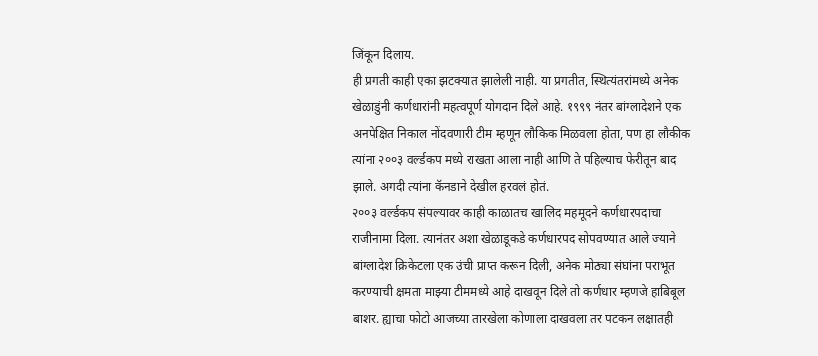जिंकून दिलाय.
ही प्रगती काही एका झटक्यात झालेली नाही. या प्रगतीत, स्थित्यंतरांमध्ये अनेक खेळाडुंनी कर्णधारांनी महत्वपूर्ण योगदान दिले आहे. १९९९ नंतर बांग्लादेशने एक अनपेक्षित निकाल नोंदवणारी टीम म्हणून लौकिक मिळवला होता, पण हा लौकीक त्यांना २००३ वर्ल्डकप मध्ये राखता आला नाही आणि ते पहिल्याच फेरीतून बाद झाले. अगदी त्यांना कॅनडाने देखील हरवलं होतं.
२००३ वर्ल्डकप संपल्यावर काही काळातच खालिद महमूदने कर्णधारपदाचा राजीनामा दिला. त्यानंतर अशा खेळाडूकडे कर्णधारपद सोपवण्यात आले ज्याने बांग्लादेश क्रिकेटला एक उंची प्राप्त करून दिली, अनेक मोठ्या संघांना पराभूत करण्याची क्षमता माझ्या टीममध्ये आहे दाखवून दिले तो कर्णधार म्हणजे हाबिबूल बाशर. ह्याचा फोटो आजच्या तारखेला कोणाला दाखवला तर पटकन लक्षातही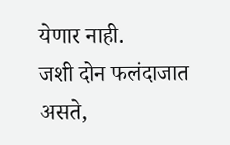येणार नाही.
जशी दोन फलंदाजात असते,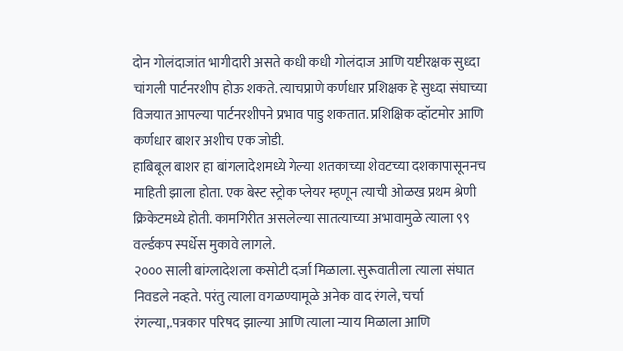दोन गोलंदाजांत भागीदारी असते कधी कधी गोलंदाज आणि यष्टीरक्षक सुध्दा चांगली पार्टनरशीप होऊ शकते. त्याचप्राणे कर्णधार प्रशिक्षक हे सुध्दा संघाच्या विजयात आपल्या पार्टनरशीपने प्रभाव पाडु शकतात. प्रशिक्षिक व्हॉटमोर आणि कर्णधार बाशर अशीच एक जोडी.
हाबिबूल बाशर हा बांगलादेशमध्ये गेल्या शतकाच्या शेवटच्या दशकापासूननच माहिती झाला होता. एक बेस्ट स्ट्रोक प्लेयर म्हणून त्याची ओळख प्रथम श्रेणी क्रिकेटमध्ये होती. कामगिरीत असलेल्या सातत्याच्या अभावामुळे त्याला ९९ वर्ल्डकप स्पर्धेस मुकावे लागले.
२००० साली बांग्लादेशला कसोटी दर्जा मिळाला. सुरूवातीला त्याला संघात निवडले नव्हते. परंतु त्याला वगळण्यामूळे अनेक वाद रंगले, चर्चा रंगल्या,.पत्रकार परिषद झाल्या आणि त्याला न्याय मिळाला आणि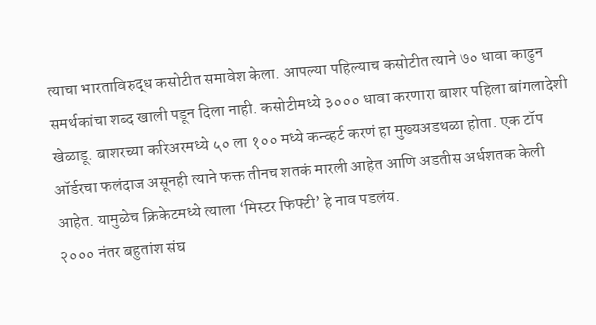त्याचा भारताविरुद्ध कसोटीत समावेश केला. आपल्या पहिल्याच कसोटीत त्याने ७० धावा काढुन समर्थकांचा शब्द खाली पडून दिला नाही. कसोटीमध्ये ३००० धावा करणारा बाशर पहिला बांगलादेशी खेळाडू. बाशरच्या करिअरमध्ये ५० ला १०० मध्ये कन्व्हर्ट करणं हा मुख्यअडथळा होता. एक टॉप ऑर्डरचा फलंदाज असूनही त्याने फक्त तीनच शतकं मारली आहेत आणि अडतीस अर्धशतक केली आहेत. यामुळेच क्रिकेटमध्ये त्याला ‘मिस्टर फिफ्टी’ हे नाव पडलंय.
२००० नंतर बहुतांश संघ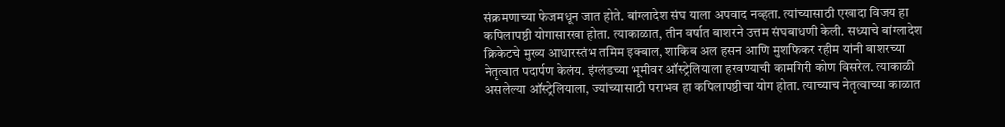संक्रमणाच्या फेजमधून जात होते. बांग्लादेश संघ याला अपवाद नव्हता. त्यांच्यासाठी एखादा विजय हा कपिलापष्ठी योगासारखा होता. त्याकाळात, तीन वर्षात बाशरने उत्तम संघबाधणी केली. सध्याचे बांग्लादेश क्रिकेटचे मुख्य आधारस्तंभ तमिम इक्बाल, शाकिब अल हसन आणि मुशफिकर रहीम यांनी बाशरच्या नेतृत्वात पदार्पण केलंय. इंग्लंडच्या भूमीवर ऑस्ट्रेलियाला हरवण्याची कामगिरी कोण विसरेल. त्याकाळी असलेल्या ऑस्ट्रेलियाला, ज्यांच्यासाठी पराभव हा कपिलापष्ठीचा योग होता. त्याच्याच नेतृत्वाच्या काळात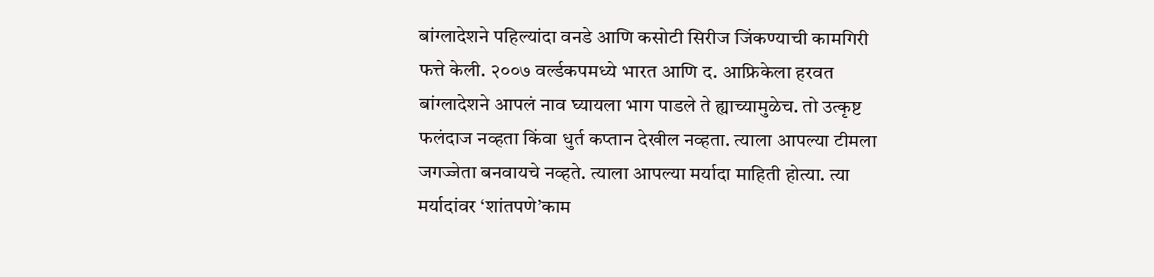बांग्लादेशने पहिल्यांदा वनडे आणि कसोटी सिरीज जिंकण्याची कामगिरी फत्ते केली. २००७ वर्ल्डकपमध्ये भारत आणि द. आफ्रिकेला हरवत बांग्लादेशने आपलं नाव घ्यायला भाग पाडले ते ह्याच्यामुळेच. तो उत्कृष्ट फलंदाज नव्हता किंवा धुर्त कप्तान देखील नव्हता. त्याला आपल्या टीमला जगज्जेता बनवायचे नव्हते. त्याला आपल्या मर्यादा माहिती होत्या. त्या मर्यादांवर ‘शांतपणे’काम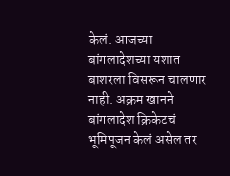केलं. आजच्या बांगलादेशच्या यशात बाशरला विसरून चालणार नाही. अक्रम खानने बांगलादेश क्रिकेटचं भूमिपूजन केलं असेल तर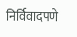निर्विवादपणे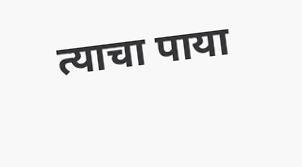त्याचा पाया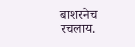बाशरनेच रचलाय.